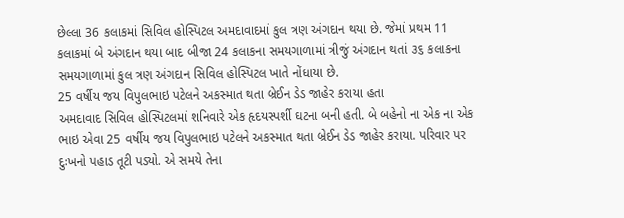છેલ્લા 36 કલાકમાં સિવિલ હોસ્પિટલ અમદાવાદમાં કુલ ત્રણ અંગદાન થયા છે. જેમાં પ્રથમ 11 કલાકમાં બે અંગદાન થયા બાદ બીજા 24 કલાકના સમયગાળામાં ત્રીજું અંગદાન થતાં ૩૬ કલાકના સમયગાળામાં કુલ ત્રણ અંગદાન સિવિલ હોસ્પિટલ ખાતે નોંધાયા છે.
25 વર્ષીય જય વિપુલભાઇ પટેલને અકસ્માત થતા બ્રેઈન ડેડ જાહેર કરાયા હતા
અમદાવાદ સિવિલ હોસ્પિટલમાં શનિવારે એક હૃદયસ્પર્શી ઘટના બની હતી. બે બહેનો ના એક ના એક ભાઇ એવા 25 વર્ષીય જય વિપુલભાઇ પટેલને અકસ્માત થતા બ્રેઈન ડેડ જાહેર કરાયા. પરિવાર પર દુઃખનો પહાડ તૂટી પડ્યો. એ સમયે તેના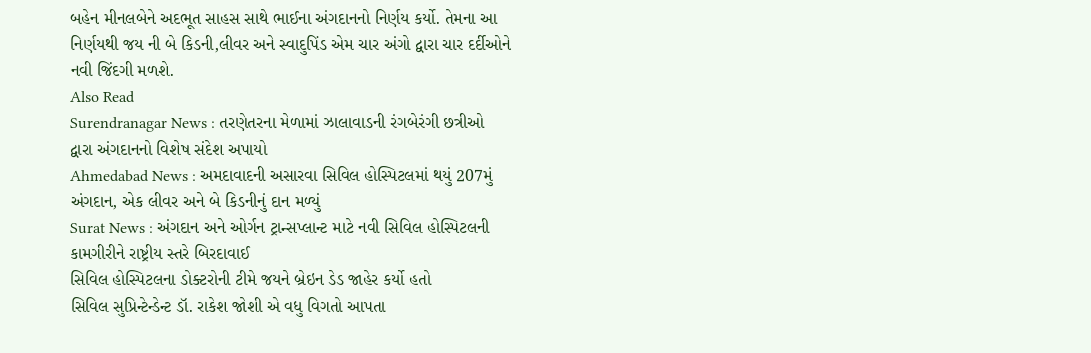બહેન મીનલબેને અદભૂત સાહસ સાથે ભાઈના અંગદાનનો નિર્ણય કર્યો. તેમના આ નિર્ણયથી જય ની બે કિડની,લીવર અને સ્વાદુપિંડ એમ ચાર અંગો દ્વારા ચાર દર્દીઓને નવી જિંદગી મળશે.
Also Read
Surendranagar News : તરણેતરના મેળામાં ઝાલાવાડની રંગબેરંગી છત્રીઓ દ્વારા અંગદાનનો વિશેષ સંદેશ અપાયો
Ahmedabad News : અમદાવાદની અસારવા સિવિલ હોસ્પિટલમાં થયું 207મું અંગદાન, એક લીવર અને બે કિડનીનું દાન મળ્યું
Surat News : અંગદાન અને ઓર્ગન ટ્રાન્સપ્લાન્ટ માટે નવી સિવિલ હોસ્પિટલની કામગીરીને રાષ્ટ્રીય સ્તરે બિરદાવાઈ
સિવિલ હોસ્પિટલના ડોક્ટરોની ટીમે જયને બ્રેઇન ડેડ જાહેર કર્યો હતો
સિવિલ સુપ્રિન્ટેન્ડેન્ટ ડૉ. રાકેશ જોશી એ વધુ વિગતો આપતા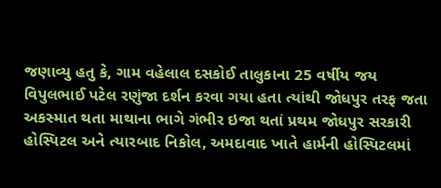જણાવ્યુ હતુ કે, ગામ વહેલાલ દસકોઈ તાલુકાના 25 વર્ષીય જય વિપુલભાઈ પટેલ રણુંજા દર્શન કરવા ગયા હતા ત્યાંથી જોધપુર તરફ જતા અકસ્માત થતા માથાના ભાગે ગંભીર ઇજા થતાં પ્રથમ જોધપુર સરકારી હોસ્પિટલ અને ત્યારબાદ નિકોલ, અમદાવાદ ખાતે હાર્મની હોસ્પિટલમાં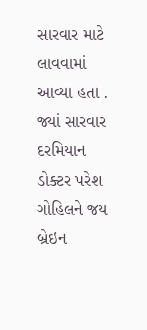સારવાર માટે લાવવામાં આવ્યા હતા . જ્યાં સારવાર દરમિયાન ડોક્ટર પરેશ ગોહિલને જય બ્રેઇન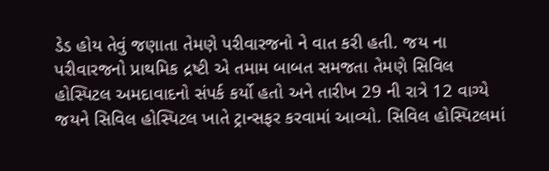ડેડ હોય તેવું જણાતા તેમણે પરીવારજનો ને વાત કરી હતી. જય ના પરીવારજનો પ્રાથમિક દ્રષ્ટી એ તમામ બાબત સમજતા તેમણે સિવિલ હોસ્પિટલ અમદાવાદનો સંપર્ક કર્યો હતો અને તારીખ 29 ની રાત્રે 12 વાગ્યે જયને સિવિલ હોસ્પિટલ ખાતે ટ્રાન્સફર કરવામાં આવ્યો. સિવિલ હોસ્પિટલમાં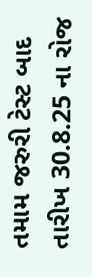તમામ જરુરી ટેસ્ટ બાદ તારીખ 30.8.25 ના રોજ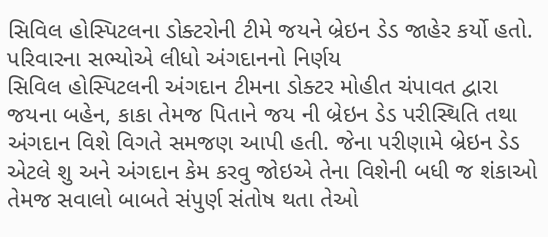સિવિલ હોસ્પિટલના ડોક્ટરોની ટીમે જયને બ્રેઇન ડેડ જાહેર કર્યો હતો.
પરિવારના સભ્યોએ લીધો અંગદાનનો નિર્ણય
સિવિલ હોસ્પિટલની અંગદાન ટીમના ડોક્ટર મોહીત ચંપાવત દ્વારા જયના બહેન, કાકા તેમજ પિતાને જય ની બ્રેઇન ડેડ પરીસ્થિતિ તથા અંગદાન વિશે વિગતે સમજણ આપી હતી. જેના પરીણામે બ્રેઇન ડેડ એટલે શુ અને અંગદાન કેમ કરવુ જોઇએ તેના વિશેની બધી જ શંકાઓ તેમજ સવાલો બાબતે સંપુર્ણ સંતોષ થતા તેઓ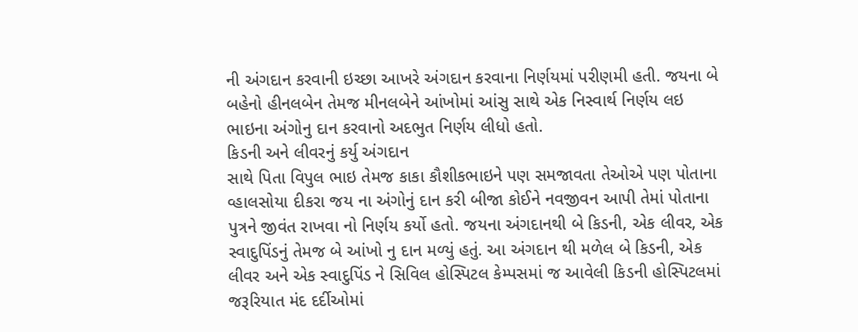ની અંગદાન કરવાની ઇચ્છા આખરે અંગદાન કરવાના નિર્ણયમાં પરીણમી હતી. જયના બે બહેનો હીનલબેન તેમજ મીનલબેને આંખોમાં આંસુ સાથે એક નિસ્વાર્થ નિર્ણય લઇ ભાઇના અંગોનુ દાન કરવાનો અદભુત નિર્ણય લીધો હતો.
કિડની અને લીવરનું કર્યુ અંગદાન
સાથે પિતા વિપુલ ભાઇ તેમજ કાકા કૌશીકભાઇને પણ સમજાવતા તેઓએ પણ પોતાના વ્હાલસોયા દીકરા જય ના અંગોનું દાન કરી બીજા કોઈને નવજીવન આપી તેમાં પોતાના પુત્રને જીવંત રાખવા નો નિર્ણય કર્યો હતો. જયના અંગદાનથી બે કિડની, એક લીવર, એક સ્વાદુપિંડનું તેમજ બે આંખો નુ દાન મળ્યું હતું. આ અંગદાન થી મળેલ બે કિડની, એક લીવર અને એક સ્વાદુપિંડ ને સિવિલ હોસ્પિટલ કેમ્પસમાં જ આવેલી કિડની હોસ્પિટલમાં જરૂરિયાત મંદ દર્દીઓમાં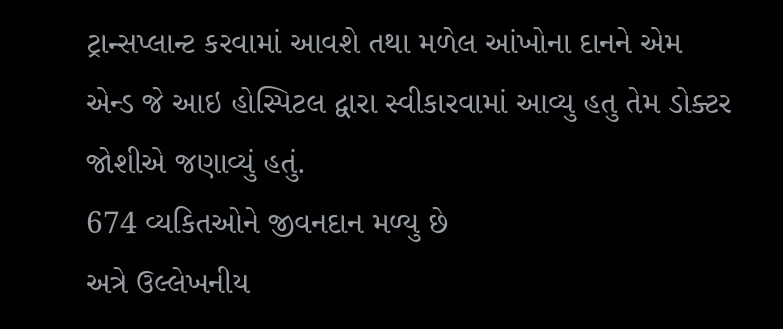ટ્રાન્સપ્લાન્ટ કરવામાં આવશે તથા મળેલ આંખોના દાનને એમ એન્ડ જે આઇ હોસ્પિટલ દ્વારા સ્વીકારવામાં આવ્યુ હતુ તેમ ડોક્ટર જોશીએ જણાવ્યું હતું.
674 વ્યકિતઓને જીવનદાન મળ્યુ છે
અત્રે ઉલ્લેખનીય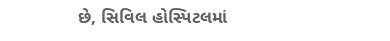છે, સિવિલ હોસ્પિટલમાં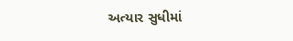અત્યાર સુધીમાં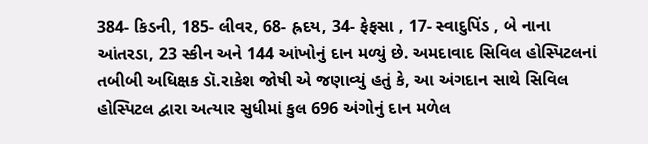384- કિડની, 185- લીવર, 68- હ્રદય, 34- ફેફસા , 17- સ્વાદુપિંડ , બે નાના આંતરડા, 23 સ્કીન અને 144 આંખોનું દાન મળ્યું છે. અમદાવાદ સિવિલ હોસ્પિટલનાં તબીબી અધિક્ષક ડૉ.રાકેશ જોષી એ જણાવ્યું હતું કે, આ અંગદાન સાથે સિવિલ હોસ્પિટલ દ્વારા અત્યાર સુધીમાં કુલ 696 અંગોનું દાન મળેલ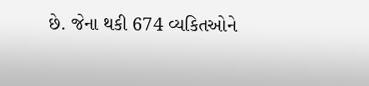છે. જેના થકી 674 વ્યકિતઓને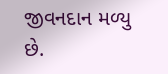જીવનદાન મળ્યુ છે.